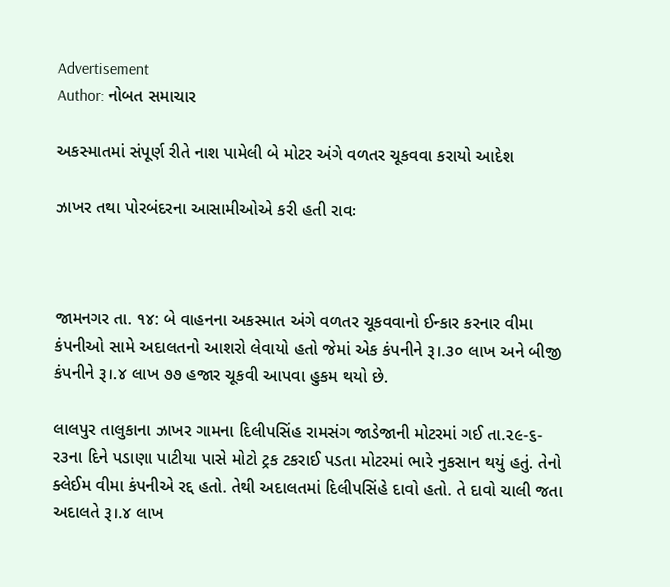Advertisement
Author: નોબત સમાચાર

અકસ્માતમાં સંપૂર્ણ રીતે નાશ પામેલી બે મોટર અંગે વળતર ચૂકવવા કરાયો આદેશ

ઝાખર તથા પોરબંદરના આસામીઓએ કરી હતી રાવઃ



જામનગર તા. ૧૪: બે વાહનના અકસ્માત અંગે વળતર ચૂકવવાનો ઈન્કાર કરનાર વીમા કંપનીઓ સામે અદાલતનો આશરો લેવાયો હતો જેમાં એક કંપનીને રૂ।.૩૦ લાખ અને બીજી કંપનીને રૂ।.૪ લાખ ૭૭ હજાર ચૂકવી આપવા હુકમ થયો છે.

લાલપુર તાલુકાના ઝાખર ગામના દિલીપસિંહ રામસંગ જાડેજાની મોટરમાં ગઈ તા.૨૯-૬-ર૩ના દિને પડાણા પાટીયા પાસે મોટો ટ્રક ટકરાઈ પડતા મોટરમાં ભારે નુકસાન થયું હતું. તેનો ક્લેઈમ વીમા કંપનીએ રદ્દ હતો. તેથી અદાલતમાં દિલીપસિંહે દાવો હતો. તે દાવો ચાલી જતા અદાલતે રૂ।.૪ લાખ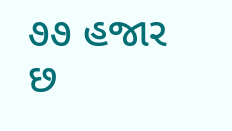૭૭ હજાર છ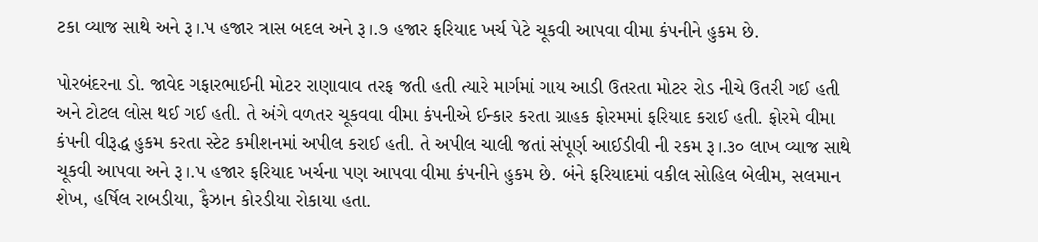ટકા વ્યાજ સાથે અને રૂ।.પ હજાર ત્રાસ બદલ અને રૂ।.૭ હજાર ફરિયાદ ખર્ચ પેટે ચૂકવી આપવા વીમા કંપનીને હુકમ છે.

પોરબંદરના ડો. જાવેદ ગફારભાઈની મોટર રાણાવાવ તરફ જતી હતી ત્યારે માર્ગમાં ગાય આડી ઉતરતા મોટર રોડ નીચે ઉતરી ગઈ હતી અને ટોટલ લોસ થઈ ગઈ હતી. તે અંગે વળતર ચૂકવવા વીમા કંપનીએ ઈન્કાર કરતા ગ્રાહક ફોરમમાં ફરિયાદ કરાઈ હતી. ફોરમે વીમા કંપની વીરૂદ્ધ હુકમ કરતા સ્ટેટ કમીશનમાં અપીલ કરાઈ હતી. તે અપીલ ચાલી જતાં સંપૂર્ણ આઈડીવી ની રકમ રૂ।.૩૦ લાખ વ્યાજ સાથે ચૂકવી આપવા અને રૂ।.પ હજાર ફરિયાદ ખર્ચના પણ આપવા વીમા કંપનીને હુકમ છે. બંને ફરિયાદમાં વકીલ સોહિલ બેલીમ, સલમાન શેખ, હર્ષિલ રાબડીયા, ફૈઝાન કોરડીયા રોકાયા હતા.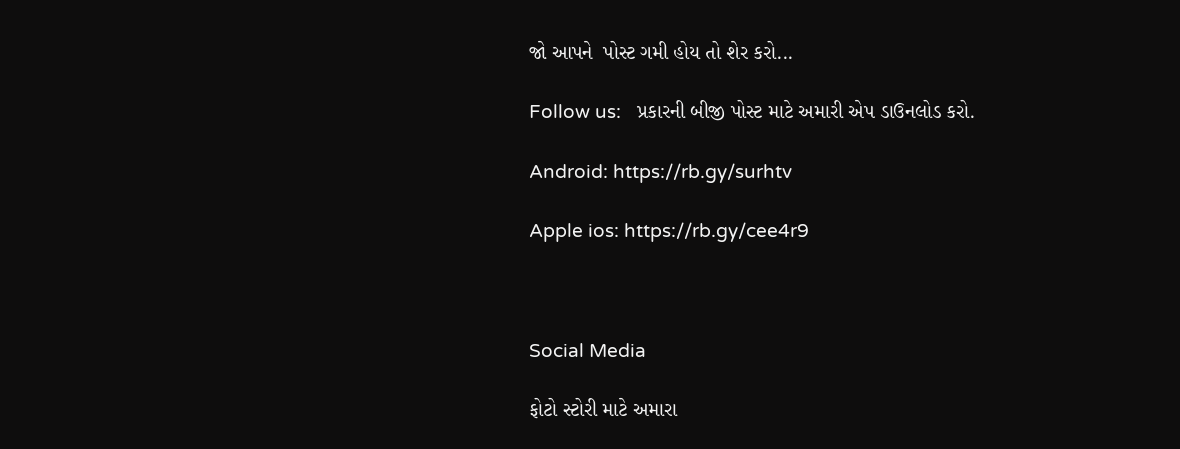જો આપને  પોસ્ટ ગમી હોય તો શેર કરો...

Follow us:   પ્રકારની બીજી પોસ્ટ માટે અમારી એપ ડાઉનલોડ કરો.

Android: https://rb.gy/surhtv

Apple ios: https://rb.gy/cee4r9



Social Media

ફોટો સ્ટોરી માટે અમારા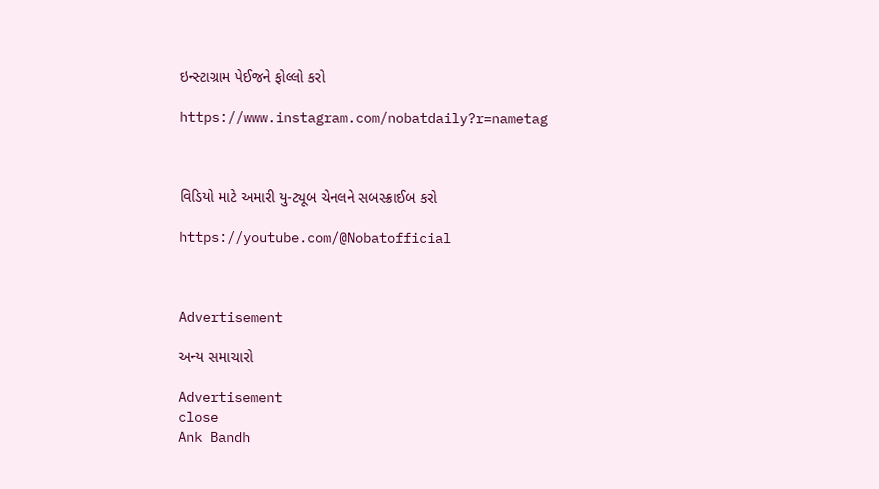ઇન્સ્ટાગ્રામ પેઈજને ફોલ્લો કરો

https://www.instagram.com/nobatdaily?r=nametag



વિડિયો માટે અમારી યુ-ટ્યૂબ ચેનલને સબસ્ક્રાઈબ કરો

https://youtube.com/@Nobatofficial



Advertisement

અન્ય સમાચારો

Advertisement
close
Ank Bandh